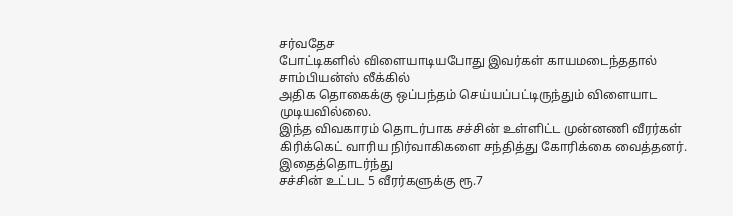சர்வதேச
போட்டிகளில் விளையாடியபோது இவர்கள் காயமடைந்ததால் சாம்பியன்ஸ் லீக்கில்
அதிக தொகைக்கு ஒப்பந்தம் செய்யப்பட்டிருந்தும் விளையாட முடியவில்லை.
இந்த விவகாரம் தொடர்பாக சச்சின் உள்ளிட்ட முன்னணி வீரர்கள் கிரிக்கெட் வாரிய நிர்வாகிகளை சந்தித்து கோரிக்கை வைத்தனர்.
இதைத்தொடர்ந்து
சச்சின் உட்பட 5 வீரர்களுக்கு ரூ.7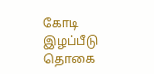கோடி இழப்பீடு தொகை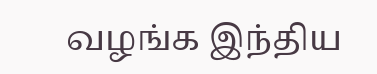வழங்க இந்திய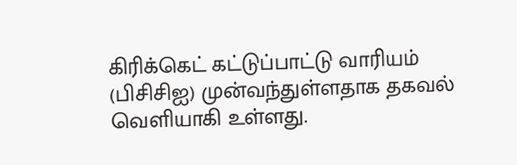கிரிக்கெட் கட்டுப்பாட்டு வாரியம் (பிசிசிஐ) முன்வந்துள்ளதாக தகவல்
வெளியாகி உள்ளது.